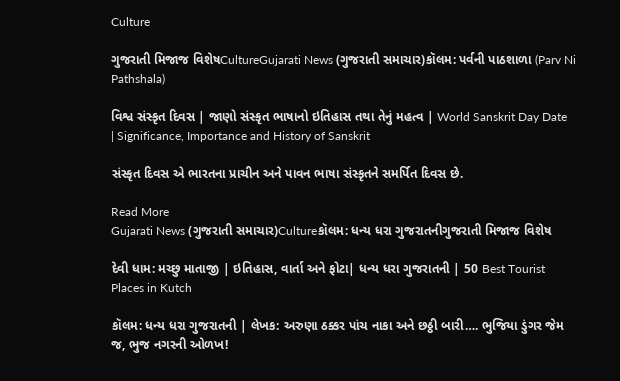Culture

ગુજરાતી મિજાજ વિશેષCultureGujarati News (ગુજરાતી સમાચાર)કૉલમ: પર્વની પાઠશાળા (Parv Ni Pathshala)

વિશ્વ સંસ્કૃત દિવસ | જાણો સંસ્કૃત ભાષાનો ઇતિહાસ તથા તેનું મહત્વ | World Sanskrit Day Date | Significance, Importance and History of Sanskrit

સંસ્કૃત દિવસ એ ભારતના પ્રાચીન અને પાવન ભાષા સંસ્કૃતને સમર્પિત દિવસ છે.

Read More
Gujarati News (ગુજરાતી સમાચાર)Cultureકૉલમ: ધન્ય ધરા ગુજરાતનીગુજરાતી મિજાજ વિશેષ

દેવી ધામ: મચ્છુ માતાજી | ઇતિહાસ, વાર્તા અને ફોટા| ધન્ય ધરા ગુજરાતની | 50 Best Tourist Places in Kutch

કૉલમ: ધન્ય ધરા ગુજરાતની | લેખક: અરુણા ઠક્કર પાંચ નાકા અને છઠ્ઠી બારી…. ભુજિયા ડુંગર જેમ જ, ભુજ નગરની ઓળખ!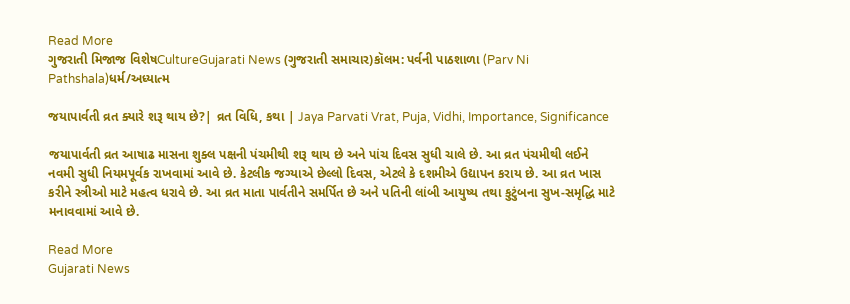Read More
ગુજરાતી મિજાજ વિશેષCultureGujarati News (ગુજરાતી સમાચાર)કૉલમ: પર્વની પાઠશાળા (Parv Ni Pathshala)ધર્મ/અધ્યાત્મ

જયાપાર્વતી વ્રત ક્યારે શરૂ થાય છે?| વ્રત વિધિ, કથા | Jaya Parvati Vrat, Puja, Vidhi, Importance, Significance

જયાપાર્વતી વ્રત આષાઢ માસના શુક્લ પક્ષની પંચમીથી શરૂ થાય છે અને પાંચ દિવસ સુધી ચાલે છે. આ વ્રત પંચમીથી લઈને નવમી સુધી નિયમપૂર્વક રાખવામાં આવે છે. કેટલીક જગ્યાએ છેલ્લો દિવસ, એટલે કે દશમીએ ઉદ્યાપન કરાય છે. આ વ્રત ખાસ કરીને સ્ત્રીઓ માટે મહત્વ ધરાવે છે. આ વ્રત માતા પાર્વતીને સમર્પિત છે અને પતિની લાંબી આયુષ્ય તથા કુટુંબના સુખ-સમૃદ્ધિ માટે મનાવવામાં આવે છે.

Read More
Gujarati News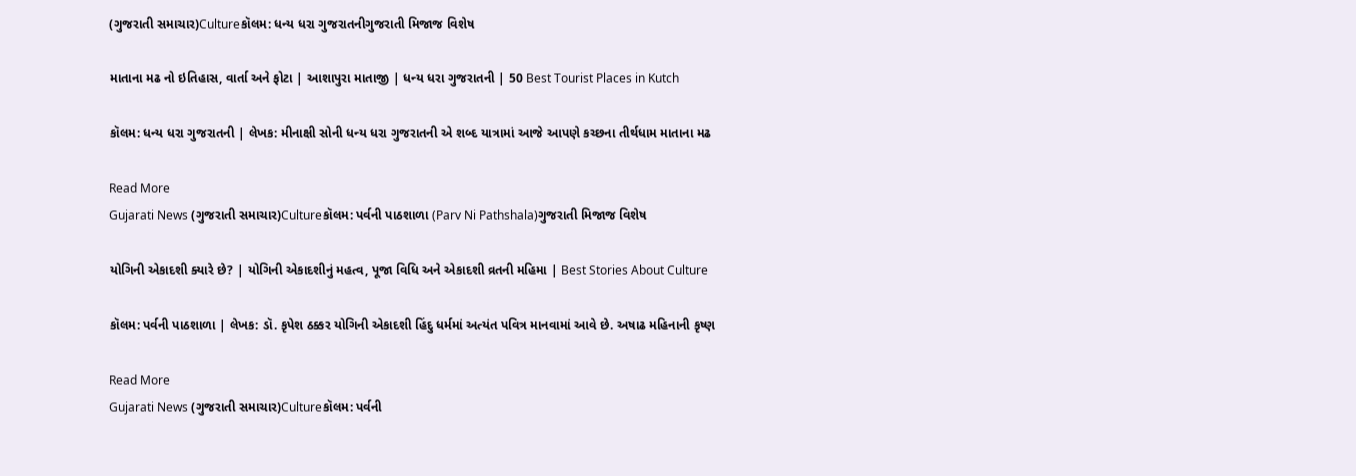(ગુજરાતી સમાચાર)Cultureકૉલમ: ધન્ય ધરા ગુજરાતનીગુજરાતી મિજાજ વિશેષ

માતાના મઢ નો ઇતિહાસ, વાર્તા અને ફોટા | આશાપુરા માતાજી | ધન્ય ધરા ગુજરાતની | 50 Best Tourist Places in Kutch

કૉલમ: ધન્ય ધરા ગુજરાતની | લેખક: મીનાક્ષી સોની ધન્ય ધરા ગુજરાતની એ શબ્દ યાત્રામાં આજે આપણે કચ્છના તીર્થધામ માતાના મઢ

Read More
Gujarati News (ગુજરાતી સમાચાર)Cultureકૉલમ: પર્વની પાઠશાળા (Parv Ni Pathshala)ગુજરાતી મિજાજ વિશેષ

યોગિની એકાદશી ક્યારે છે? | યોગિની એકાદશીનું મહત્વ, પૂજા વિધિ અને એકાદશી વ્રતની મહિમા | Best Stories About Culture

કૉલમ: પર્વની પાઠશાળા | લેખક: ડૉ. કૃપેશ ઠક્કર યોગિની એકાદશી હિંદુ ધર્મમાં અત્યંત પવિત્ર માનવામાં આવે છે. અષાઢ મહિનાની કૃષ્ણ

Read More
Gujarati News (ગુજરાતી સમાચાર)Cultureકૉલમ: પર્વની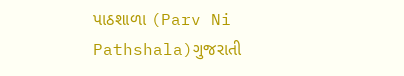પાઠશાળા (Parv Ni Pathshala)ગુજરાતી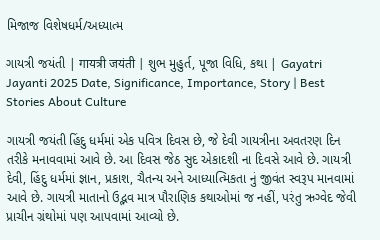મિજાજ વિશેષધર્મ/અધ્યાત્મ

ગાયત્રી જયંતી | गायत्री जयंती | શુભ મુહુર્ત, પૂજા વિધિ, કથા | Gayatri Jayanti 2025 Date, Significance, Importance, Story | Best Stories About Culture

ગાયત્રી જયંતી હિંદુ ધર્મમાં એક પવિત્ર દિવસ છે, જે દેવી ગાયત્રીના અવતરણ દિન તરીકે મનાવવામાં આવે છે. આ દિવસ જેઠ સુદ એકાદશી ના દિવસે આવે છે. ગાયત્રી દેવી, હિંદુ ધર્મમાં જ્ઞાન, પ્રકાશ, ચૈતન્ય અને આધ્યાત્મિકતા નું જીવંત સ્વરૂપ માનવામાં આવે છે. ગાયત્રી માતાનો ઉદ્ભવ માત્ર પૌરાણિક કથાઓમાં જ નહીં, પરંતુ ઋગ્વેદ જેવી પ્રાચીન ગ્રંથોમાં પણ આપવામાં આવ્યો છે.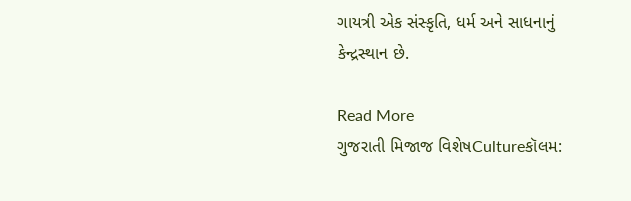ગાયત્રી એક સંસ્કૃતિ, ધર્મ અને સાધનાનું કેન્દ્રસ્થાન છે.

Read More
ગુજરાતી મિજાજ વિશેષCultureકૉલમ: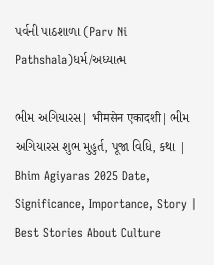પર્વની પાઠશાળા (Parv Ni Pathshala)ધર્મ/અધ્યાત્મ

ભીમ અગિયારસ| भीमसेन एकादशी| ભીમ અગિયારસ શુભ મુહુર્ત, પૂજા વિધિ, કથા | Bhim Agiyaras 2025 Date, Significance, Importance, Story | Best Stories About Culture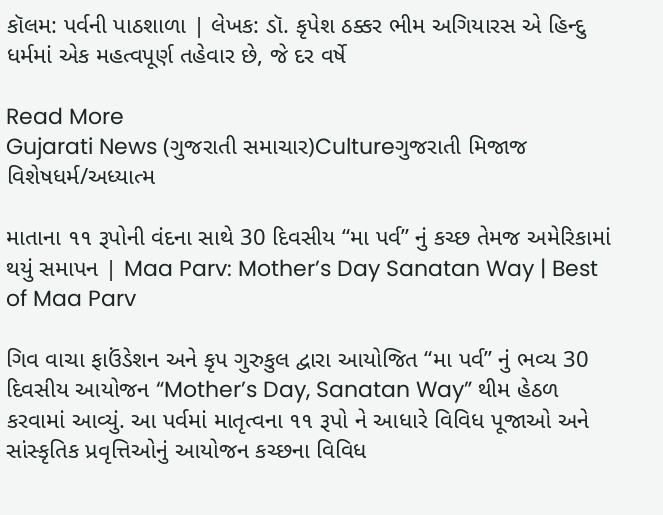કૉલમ: પર્વની પાઠશાળા | લેખક: ડૉ. કૃપેશ ઠક્કર ભીમ અગિયારસ એ હિન્દુ ધર્મમાં એક મહત્વપૂર્ણ તહેવાર છે, જે દર વર્ષે

Read More
Gujarati News (ગુજરાતી સમાચાર)Cultureગુજરાતી મિજાજ વિશેષધર્મ/અધ્યાત્મ

માતાના ૧૧ રૂપોની વંદના સાથે 30 દિવસીય “મા પર્વ” નું કચ્છ તેમજ અમેરિકામાં થયું સમાપન | Maa Parv: Mother’s Day Sanatan Way | Best of Maa Parv

ગિવ વાચા ફાઉંડેશન અને કૃપ ગુરુકુલ દ્વારા આયોજિત “મા પર્વ” નું ભવ્ય 30 દિવસીય આયોજન “Mother’s Day, Sanatan Way” થીમ હેઠળ કરવામાં આવ્યું. આ પર્વમાં માતૃત્વના ૧૧ રૂપો ને આધારે વિવિધ પૂજાઓ અને સાંસ્કૃતિક પ્રવૃત્તિઓનું આયોજન કચ્છના વિવિધ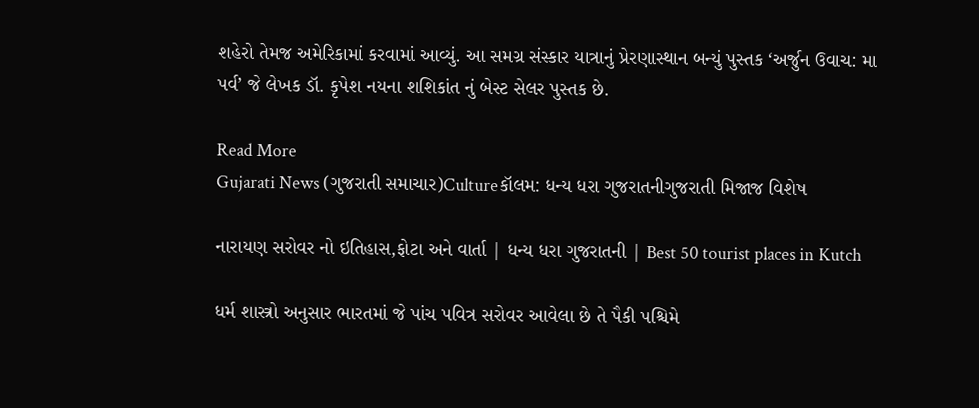શહેરો તેમજ અમેરિકામાં કરવામાં આવ્યું. આ સમગ્ર સંસ્કાર યાત્રાનું પ્રેરણાસ્થાન બન્યું પુસ્તક ‘અર્જુન ઉવાચ: મા પર્વ’ જે લેખક ડૉ. કૃપેશ નયના શશિકાંત નું બેસ્ટ સેલર પુસ્તક છે.

Read More
Gujarati News (ગુજરાતી સમાચાર)Cultureકૉલમ: ધન્ય ધરા ગુજરાતનીગુજરાતી મિજાજ વિશેષ

નારાયણ સરોવર નો ઇતિહાસ,ફોટા અને વાર્તા | ધન્ય ધરા ગુજરાતની | Best 50 tourist places in Kutch

ધર્મ શાસ્ત્રો અનુસાર ભારતમાં જે પાંચ પવિત્ર સરોવર આવેલા છે તે પૈકી પશ્ચિમે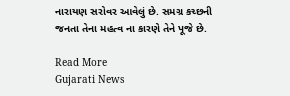નારાયણ સરોવર આવેલું છે. સમગ્ર કચ્છની જનતા તેના મહત્વ ના કારણે તેને પૂજે છે.

Read More
Gujarati News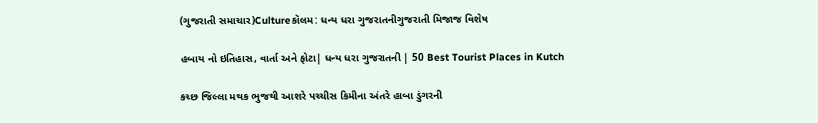(ગુજરાતી સમાચાર)Cultureકૉલમ: ધન્ય ધરા ગુજરાતનીગુજરાતી મિજાજ વિશેષ

હબાય નો ઇતિહાસ, વાર્તા અને ફોટા| ધન્ય ધરા ગુજરાતની | 50 Best Tourist Places in Kutch

કચ્છ જિલ્લા મથક ભુજથી આશરે પચ્ચીસ કિમીના અંતરે હાબા ડુંગરની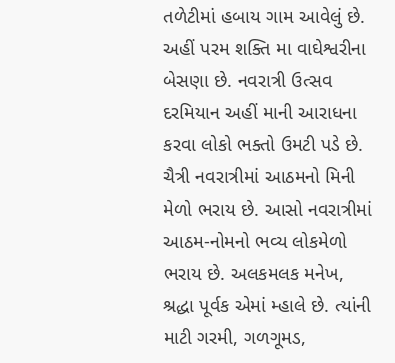તળેટીમાં હબાય ગામ આવેલું છે. અહીં પરમ શક્તિ મા વાઘેશ્વરીના બેસણા છે. નવરાત્રી ઉત્સવ દરમિયાન અહીં માની આરાધના કરવા લોકો ભક્તો ઉમટી પડે છે. ચૈત્રી નવરાત્રીમાં આઠમનો મિની મેળો ભરાય છે. આસો નવરાત્રીમાં આઠમ-નોમનો ભવ્ય લોકમેળો ભરાય છે. અલકમલક મનેખ, શ્રદ્ધા પૂર્વક એમાં મ્હાલે છે. ત્યાંની માટી ગરમી, ગળગૂમડ,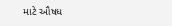માટે ઔષધ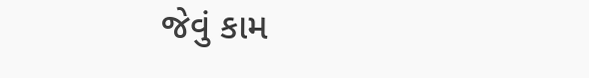જેવું કામ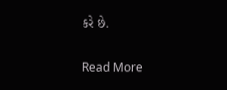કરે છે.

Read More